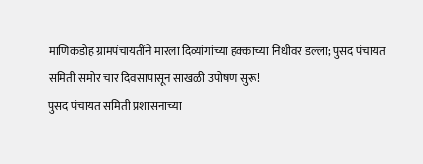माणिकडोह ग्रामपंचायतींने मारला दिव्यांगांच्या हक्काच्या निधीवर डल्ला; पुसद पंचायत समिती समोर चार दिवसापासून साखळी उपोषण सुरू!
पुसद पंचायत समिती प्रशासनाच्या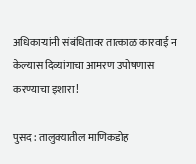अधिकाऱ्यांनी संबंधितावर तात्काळ कारवाई न केल्यास दिव्यांगाचा आमरण उपोषणास करण्याचा इशारा!

पुसद : तालुक्यातील माणिकडोह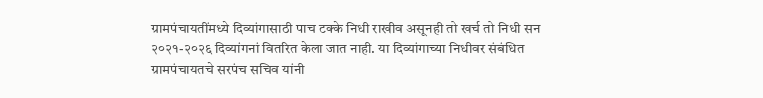ग्रामपंचायतींमध्ये दिव्यांगासाठी पाच टक्के निधी राखीव असूनही तो खर्च तो निधी सन २०२१-२०२६ दिव्यांगनां वितरित केला जात नाही. या दिव्यांगाच्या निधीवर संबंधित ग्रामपंचायतचे सरपंच सचिव यांनी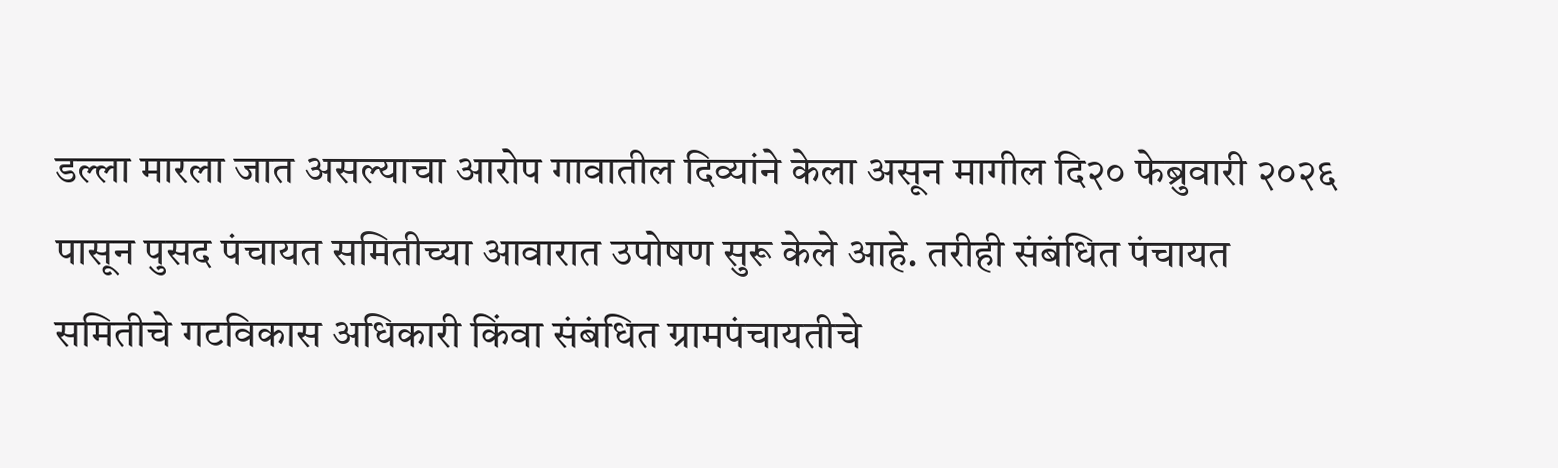डल्ला मारला जात असल्याचा आरोप गावातील दिव्यांने केला असून मागील दि२० फेब्रुवारी २०२६ पासून पुसद पंचायत समितीच्या आवारात उपोषण सुरू केले आहे. तरीही संबंधित पंचायत समितीचे गटविकास अधिकारी किंवा संबंधित ग्रामपंचायतीचे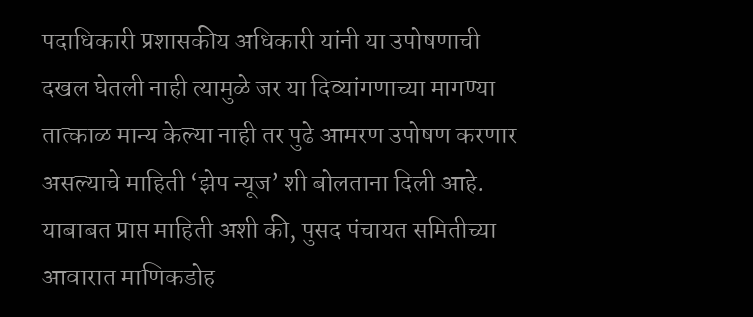पदाधिकारी प्रशासकीय अधिकारी यांनी या उपोषणाची दखल घेतली नाही त्यामुळे जर या दिव्यांगणाच्या मागण्या तात्काळ मान्य केल्या नाही तर पुढे आमरण उपोषण करणार असल्याचे माहिती ‘झेप न्यूज’ शी बोलताना दिली आहे.
याबाबत प्राप्त माहिती अशी की, पुसद पंचायत समितीच्या आवारात माणिकडोह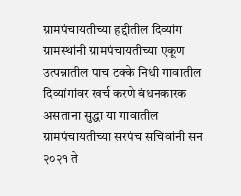ग्रामपंचायतीच्या हद्दीतील दिव्यांग ग्रामस्थांनी ग्रामपंचायतीच्या एकूण उत्पन्नातील पाच टक्के निधी गावातील दिव्यांगांवर खर्च करणे बंधनकारक असताना सुद्धा या गावातील ग्रामपंचायतीच्या सरपंच सचिवांनी सन २०२१ ते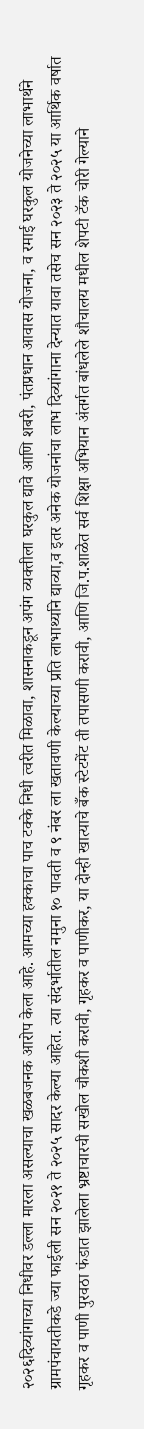२०२६दिव्यांगाच्या निधीवर डल्ला मारला असल्याचा खळबजनक आरोप केला आहे. आमच्या हक्काचा पाच टक्के निधी त्वरीत मिळावा, शासनाकडून अपंग व्यक्तीला घरकुल द्यावे आणि शबरी, पंतप्रधान आवास योजना, व रमाई घरकुल योजनेच्या लाभार्थने ग्रामपंचायतीकडे ज्या फाईली सन २०२१ ते २०२५ सादर केल्या आहेत. त्या संदर्भातील नमुना १० पावती व ९ नंबर ला खतावणी केल्याच्या प्रति लाभार्थ्याने द्याव्या,व इतर अनेक योजनांचा लाभ दिव्यांगाना देन्यात यावा तसेच सन २०२३ ते २०२५ या आर्थिक वर्षात गृहकर व पाणी पुरवठा फंडात झालेला भ्रष्टाचारची सखोल चौकशी करावी, गृहकर व पाणीकर, या दोन्ही खात्याचे बँक स्टेटमेंट ती तपासणी करावी, आणि जि.प.शाळेत सर्व शिक्षा अभियान अंतर्गत बांधलेले शौचालय मधील शेपटी टॅक चोरी गेल्याने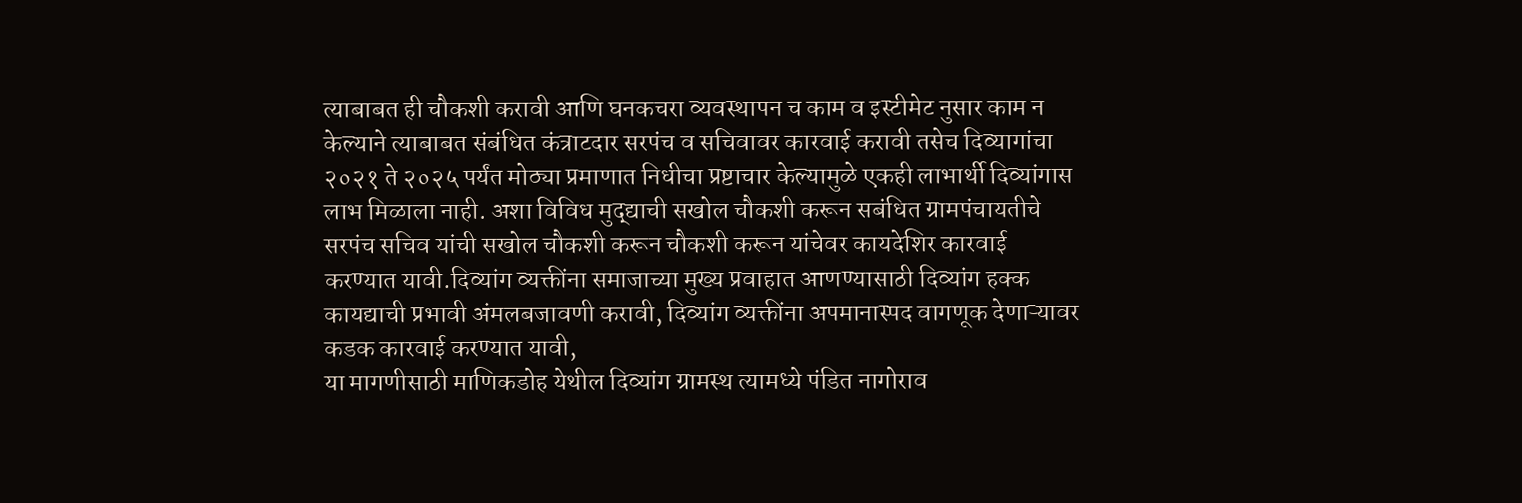त्याबाबत ही चौकशी करावी आणि घनकचरा व्यवस्थापन च काम व इस्टीमेट नुसार काम न केल्याने त्याबाबत संबंधित कंत्राटदार सरपंच व सचिवावर कारवाई करावी तसेच दिव्यागांचा २०२१ ते २०२५ पर्यंत मोठ्या प्रमाणात निधीचा प्रष्टाचार केल्यामुळे एकही लाभार्थी दिव्यांगास लाभ मिळाला नाही. अशा विविध मुद्द्याची सखोल चौकशी करून सबंधित ग्रामपंचायतीचे सरपंच सचिव यांची सखोल चौकशी करून चौकशी करून यांचेवर कायदेशिर कारवाई करण्यात यावी.दिव्यांग व्यक्तींना समाजाच्या मुख्य प्रवाहात आणण्यासाठी दिव्यांग हक्क कायद्याची प्रभावी अंमलबजावणी करावी, दिव्यांग व्यक्तींना अपमानास्पद वागणूक देणाऱ्यावर कडक कारवाई करण्यात यावी,
या मागणीसाठी माणिकडोह येथील दिव्यांग ग्रामस्थ त्यामध्ये पंडित नागोराव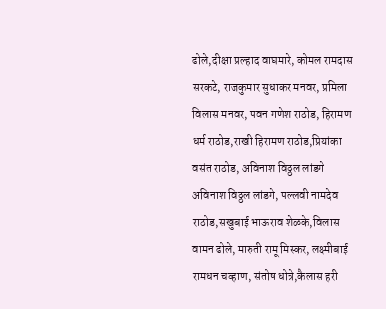ढोले,दीक्षा प्रल्हाद वाघमारे, कोमल रामदास सरकटे, राजकुमार सुधाकर मनवर, प्रमिला विलास मनवर, पवन गणेश राठोड, हिरामण धर्म राठोड,राखी हिरामण राठोड,प्रियांका वसंत राठोड, अविनाश विठ्ठल लांडगे अविनाश विठ्ठल लांडगे, पल्लवी नामदेव राठोड,सखुबाई भाऊराव शेळके,विलास वामन ढोले, मारुती रामू मिस्कर, लक्ष्मीबाई रामधन चव्हाण, संतोष धोत्रे,कैलास हरी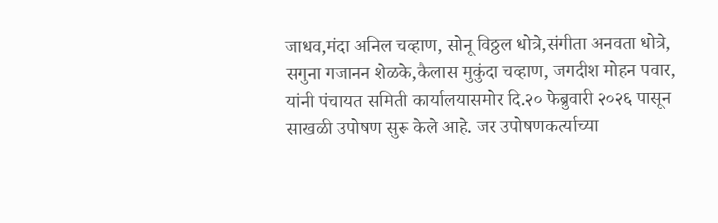जाधव,मंदा अनिल चव्हाण, सोनू विठ्ठल धोत्रे,संगीता अनवता धोत्रे, सगुना गजानन शेळके,कैलास मुकुंदा चव्हाण, जगदीश मोहन पवार, यांनी पंचायत समिती कार्यालयासमोर दि.२० फेब्रुवारी २०२६ पासून साखळी उपोषण सुरू केले आहे. जर उपोषणकर्त्याच्या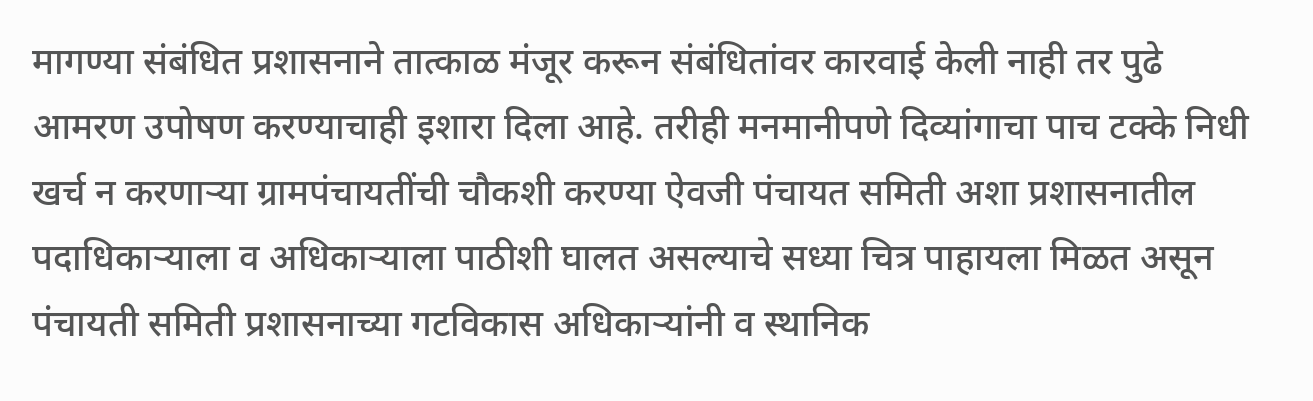मागण्या संबंधित प्रशासनाने तात्काळ मंजूर करून संबंधितांवर कारवाई केली नाही तर पुढे आमरण उपोषण करण्याचाही इशारा दिला आहे. तरीही मनमानीपणे दिव्यांगाचा पाच टक्के निधी खर्च न करणाऱ्या ग्रामपंचायतींची चौकशी करण्या ऐवजी पंचायत समिती अशा प्रशासनातील पदाधिकाऱ्याला व अधिकाऱ्याला पाठीशी घालत असल्याचे सध्या चित्र पाहायला मिळत असून पंचायती समिती प्रशासनाच्या गटविकास अधिकाऱ्यांनी व स्थानिक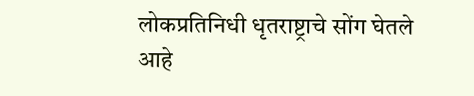लोकप्रतिनिधी धृतराष्ट्राचे सोंग घेतले आहे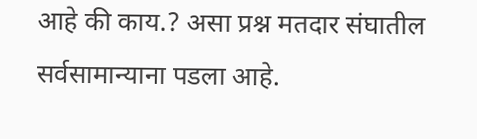आहे की काय.? असा प्रश्न मतदार संघातील सर्वसामान्याना पडला आहे.